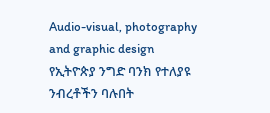Audio-visual, photography and graphic design
የኢትዮጵያ ንግድ ባንክ የተለያዩ ንብረቶችን ባሉበት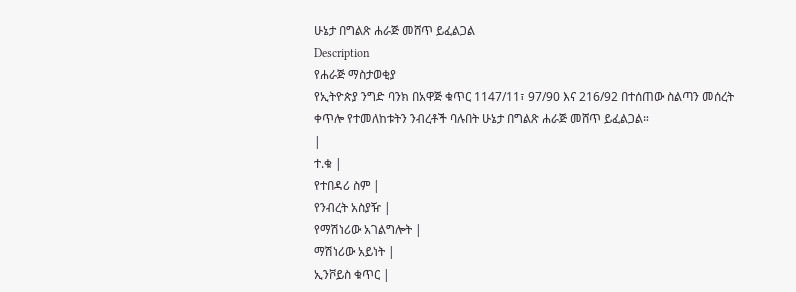ሁኔታ በግልጽ ሐራጅ መሸጥ ይፈልጋል
Description
የሐራጅ ማስታወቂያ
የኢትዮጵያ ንግድ ባንክ በአዋጅ ቁጥር 1147/11፣ 97/90 እና 216/92 በተሰጠው ስልጣን መሰረት ቀጥሎ የተመለከቱትን ንብረቶች ባሉበት ሁኔታ በግልጽ ሐራጅ መሸጥ ይፈልጋል።
|
ተ.ቁ |
የተበዳሪ ስም |
የንብረት አስያዥ |
የማሽነሪው አገልግሎት |
ማሽነሪው አይነት |
ኢንቮይስ ቁጥር |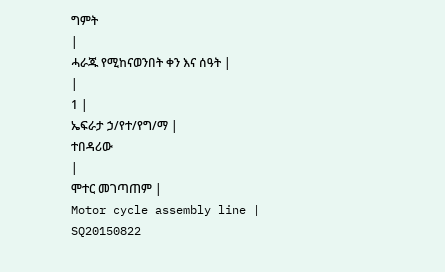ግምት
|
ሓራጁ የሚከናወንበት ቀን እና ሰዓት |
|
1 |
ኤፍራታ ኃ/የተ/የግ/ማ |
ተበዳሪው
|
ሞተር መገጣጠም |
Motor cycle assembly line |
SQ20150822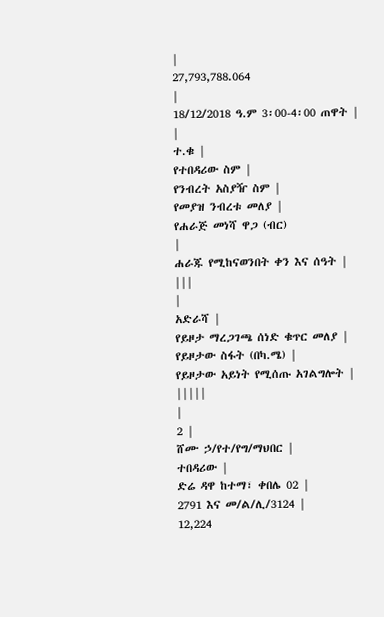|
27,793,788.064
|
18/12/2018 ዓ.ም 3፡00-4፡00 ጠዋት |
|
ተ.ቁ |
የተበዳሪው ስም |
የንብረት አስያዥ ስም |
የመያዝ ንብረቱ መለያ |
የሐራጅ መነሻ ዋጋ (ብር)
|
ሐራጁ የሚከናወንበት ቀን እና ሰዓት |
|||
|
አድራሻ |
የይዞታ ማረጋገጫ ሰነድ ቁጥር መለያ |
የይዞታው ስፋት (በካ.ሜ) |
የይዞታው አይነት የሚሰጡ አገልግሎት |
|||||
|
2 |
ሸሙ ኃ/የተ/የግ/ማህበር |
ተበዳሪው |
ድሬ ዳዋ ከተማ፣ ቀበሌ 02 |
2791 እና መ/ል/ሊ/3124 |
12,224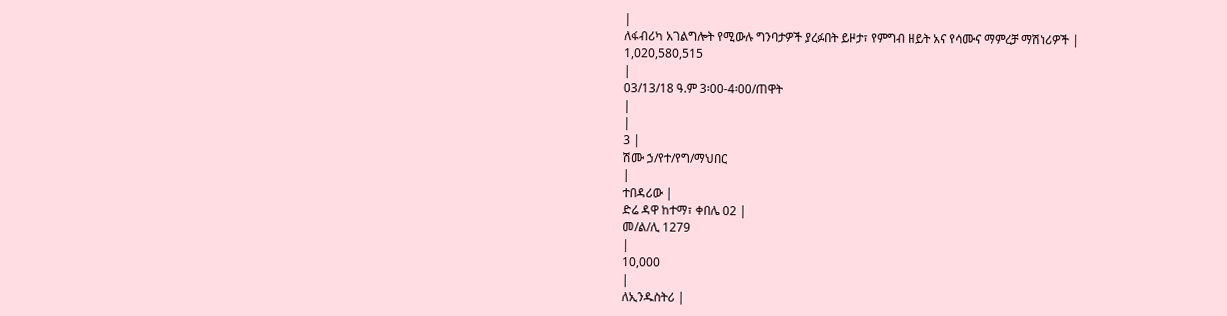|
ለፋብሪካ አገልግሎት የሚውሉ ግንባታዎች ያረፉበት ይዞታ፣ የምግብ ዘይት አና የሳሙና ማምረቻ ማሽነሪዎች |
1,020,580,515
|
03/13/18 ዓ.ም 3፡00-4፡00/ጠዋት
|
|
3 |
ሽሙ ኃ/የተ/የግ/ማህበር
|
ተበዳሪው |
ድሬ ዳዋ ከተማ፣ ቀበሌ 02 |
መ/ል/ሊ 1279
|
10,000
|
ለኢንዱስትሪ |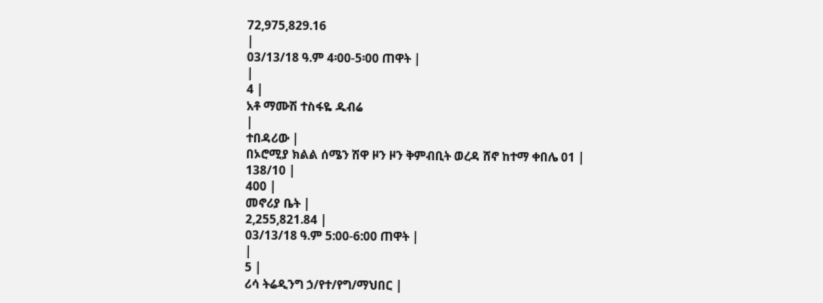72,975,829.16
|
03/13/18 ዓ.ም 4፡00-5፡00 ጠዋት |
|
4 |
አቶ ማሙሽ ተስፋዬ ዱብሬ
|
ተበዳሪው |
በኦሮሚያ ክልል ሰሜን ሽዋ ዞን ዞን ቅምብቢት ወረዳ ሸኖ ከተማ ቀበሌ 01 |
138/10 |
400 |
መኖሪያ ቤት |
2,255,821.84 |
03/13/18 ዓ.ም 5:00-6:00 ጠዋት |
|
5 |
ሪሳ ትሬዲንግ ኃ/የተ/የግ/ማህበር |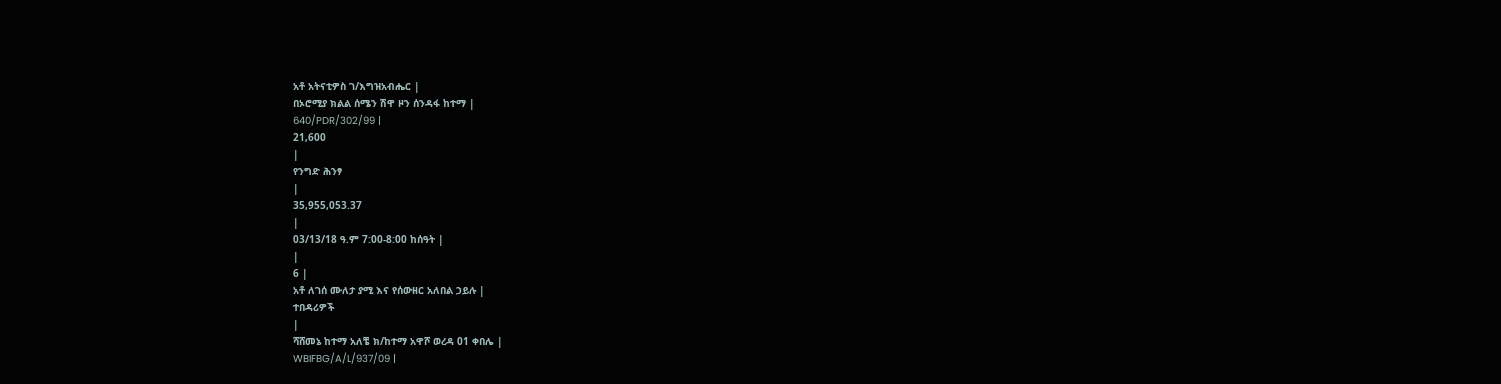አቶ አትናቲዎስ ገ/እግዝአብሔር |
በኦሮሚያ ክልል ሰሜን ሽዋ ዞን ሰንዳፋ ከተማ |
640/PDR/302/99 |
21,600
|
የንግድ ሕንፃ
|
35,955,053.37
|
03/13/18 ዓ.ም 7:00-8:00 ከሰዓት |
|
6 |
አቶ ለገሰ ሙለታ ያሚ እና የሰውዘር አለበል ኃይሉ |
ተበዳሪዎች
|
ሻሸመኔ ከተማ አለቼ ክ/ከተማ አዋሾ ወረዳ 01 ቀበሌ |
WBIFBG/A/L/937/09 |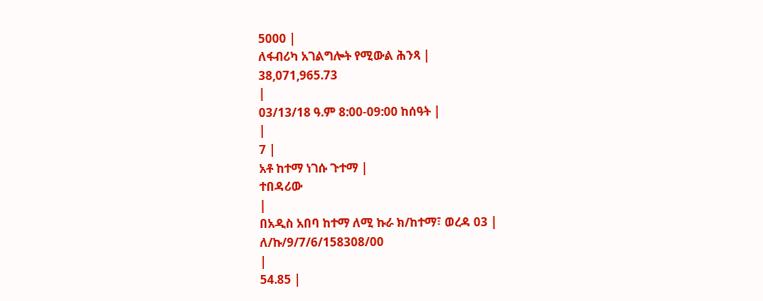5000 |
ለፋብሪካ አገልግሎት የሚውል ሕንጻ |
38,071,965.73
|
03/13/18 ዓ.ም 8:00-09:00 ከሰዓት |
|
7 |
አቶ ከተማ ነገሱ ጉተማ |
ተበዳሪው
|
በአዲስ አበባ ከተማ ለሚ ኩራ ክ/ከተማ፣ ወረዳ 03 |
ለ/ኩ/9/7/6/158308/00
|
54.85 |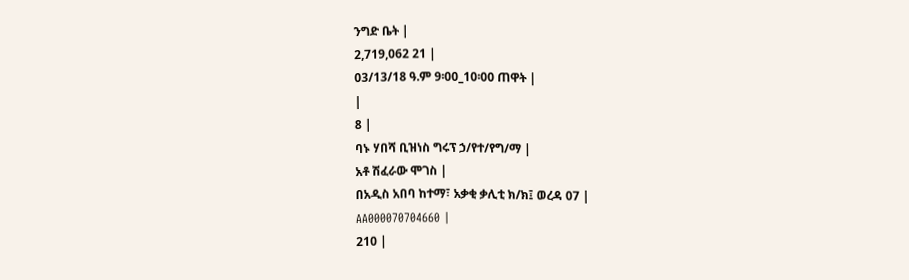ንግድ ቤት |
2,719,062 21 |
03/13/18 ዓ.ም 9፡00_10፡00 ጠዋት |
|
8 |
ባኑ ሃበሻ ቢዝነስ ግሩፕ ኃ/የተ/የግ/ማ |
አቶ ሽፈራው ሞገስ |
በአዲስ አበባ ከተማ፣ አቃቂ ቃሊቲ ክ/ክ፤ ወረዳ 07 |
AA000070704660 |
210 |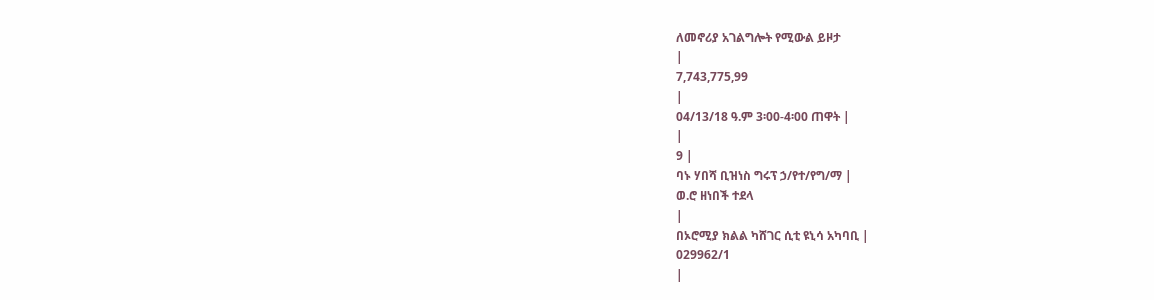ለመኖሪያ አገልግሎት የሚውል ይዞታ
|
7,743,775,99
|
04/13/18 ዓ.ም 3፡00-4፡00 ጠዋት |
|
9 |
ባኑ ሃበሻ ቢዝነስ ግሩፕ ኃ/የተ/የግ/ማ |
ወ.ሮ ዘነበች ተደላ
|
በኦሮሚያ ክልል ካሸገር ሲቲ ዩኒሳ አካባቢ |
029962/1
|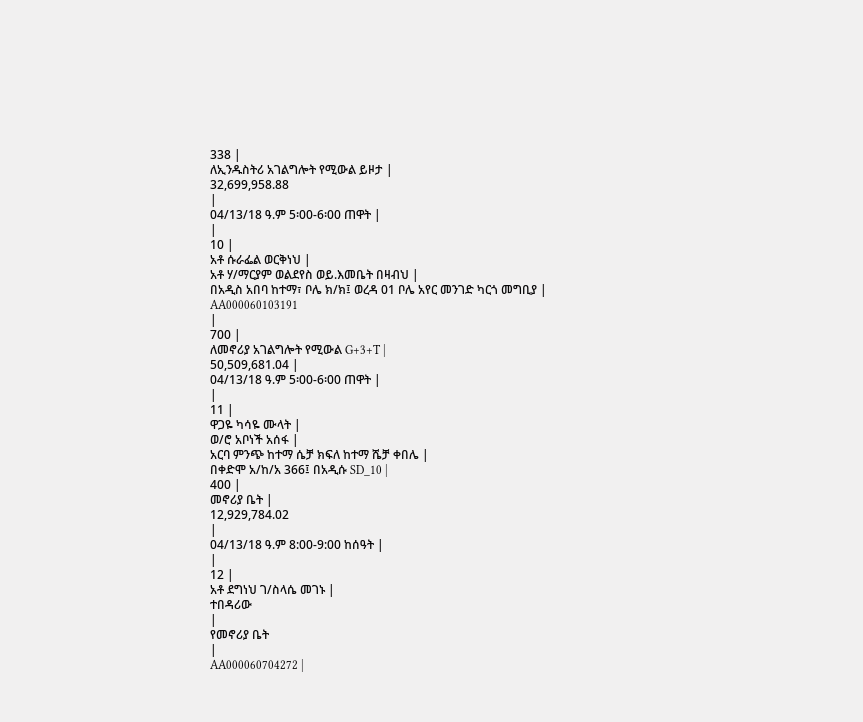338 |
ለኢንዱስትሪ አገልግሎት የሚውል ይዞታ |
32,699,958.88
|
04/13/18 ዓ.ም 5፡00-6፡00 ጠዋት |
|
10 |
አቶ ሱራፌል ወርቅነህ |
አቶ ሃ/ማርያም ወልደየስ ወይ.እመቤት በዛብህ |
በአዲስ አበባ ከተማ፣ ቦሌ ክ/ክ፤ ወረዳ 01 ቦሌ አየር መንገድ ካርጎ መግቢያ |
AA000060103191
|
700 |
ለመኖሪያ አገልግሎት የሚውል G+3+T |
50,509,681.04 |
04/13/18 ዓ.ም 5፡00-6፡00 ጠዋት |
|
11 |
ዋጋዬ ካሳዬ ሙላት |
ወ/ሮ አቦነች አሰፋ |
አርባ ምንጭ ከተማ ሴቻ ክፍለ ከተማ ሼቻ ቀበሌ |
በቀድሞ አ/ከ/አ 366፤ በአዲሱ SD_10 |
400 |
መኖሪያ ቤት |
12,929,784.02
|
04/13/18 ዓ.ም 8:00-9:00 ከሰዓት |
|
12 |
አቶ ደግነህ ገ/ስላሴ መገኑ |
ተበዳሪው
|
የመኖሪያ ቤት
|
AA000060704272 |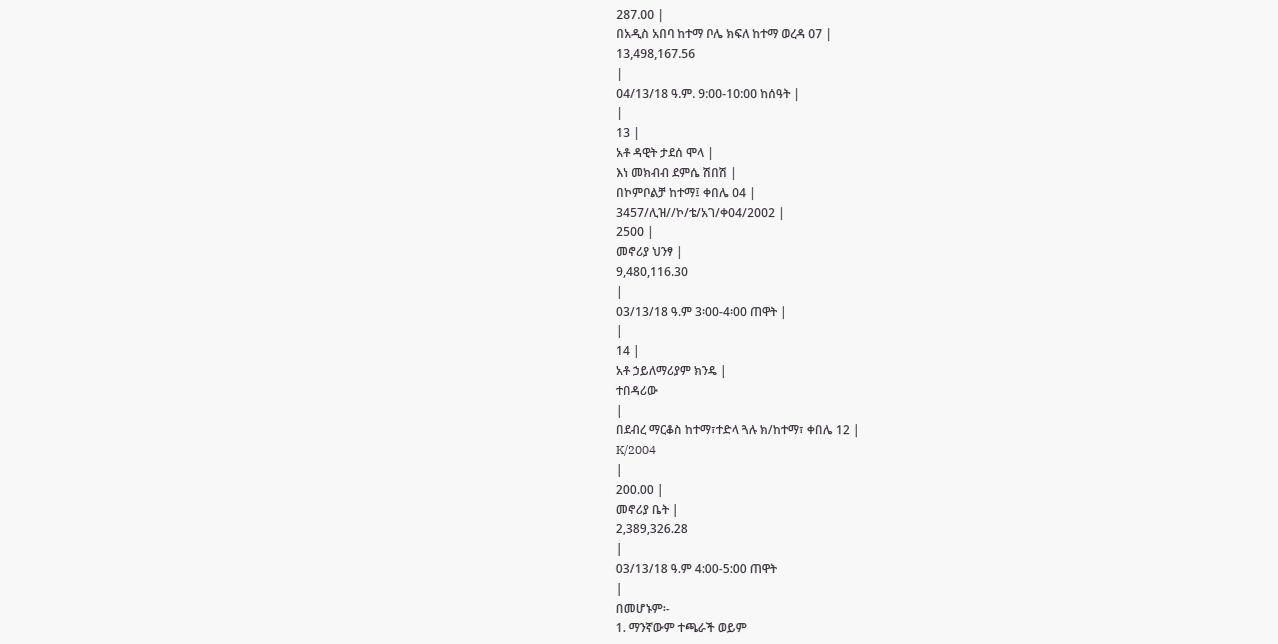287.00 |
በአዲስ አበባ ከተማ ቦሌ ክፍለ ከተማ ወረዳ 07 |
13,498,167.56
|
04/13/18 ዓ.ም. 9:00-10:00 ከሰዓት |
|
13 |
አቶ ዳዊት ታደሰ ሞላ |
እነ መክብብ ደምሴ ሽበሽ |
በኮምቦልቻ ከተማ፤ ቀበሌ 04 |
3457/ሊዝ//ኮ/ቴ/አገ/ቀ04/2002 |
2500 |
መኖሪያ ህንፃ |
9,480,116.30
|
03/13/18 ዓ.ም 3፡00-4፡00 ጠዋት |
|
14 |
አቶ ኃይለማሪያም ክንዴ |
ተበዳሪው
|
በደብረ ማርቆስ ከተማ፣ተድላ ጓሉ ክ/ከተማ፣ ቀበሌ 12 |
K/2004
|
200.00 |
መኖሪያ ቤት |
2,389,326.28
|
03/13/18 ዓ.ም 4:00-5:00 ጠዋት
|
በመሆኑም፡-
1. ማንኛውም ተጫራች ወይም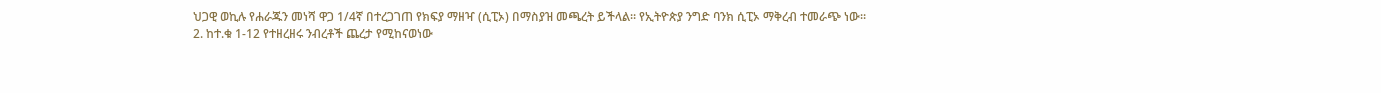ህጋዊ ወኪሉ የሐራጁን መነሻ ዋጋ 1/4ኛ በተረጋገጠ የክፍያ ማዘዣ (ሲፒኦ) በማስያዝ መጫረት ይችላል። የኢትዮጵያ ንግድ ባንክ ሲፒኦ ማቅረብ ተመራጭ ነው።
2. ከተ.ቁ 1-12 የተዘረዘሩ ንብረቶች ጨረታ የሚከናወነው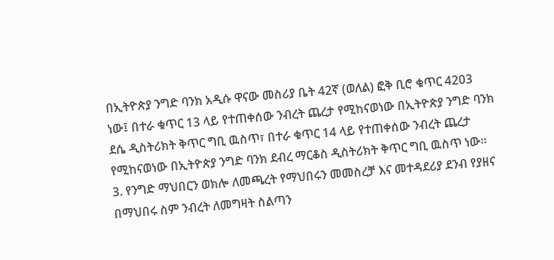በኢትዮጵያ ንግድ ባንክ አዲሱ ዋናው መስሪያ ቤት 42ኛ (ወለል) ፎቅ ቢሮ ቁጥር 4203 ነው፤ በተራ ቁጥር 13 ላይ የተጠቀሰው ንብረት ጨረታ የሚከናወነው በኢትዮጵያ ንግድ ባንክ ደሴ ዲስትሪክት ቅጥር ግቢ ዉስጥ፣ በተራ ቁጥር 14 ላይ የተጠቀሰው ንብረት ጨረታ የሚከናወነው በኢትዮጵያ ንግድ ባንክ ደብረ ማርቆስ ዲስትሪክት ቅጥር ግቢ ዉስጥ ነው።
3. የንግድ ማህበርን ወክሎ ለመጫረት የማህበሩን መመስረቻ እና መተዳደሪያ ደንብ የያዘና በማህበሩ ስም ንብረት ለመግዛት ስልጣን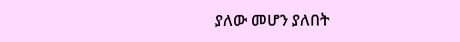ያለው መሆን ያለበት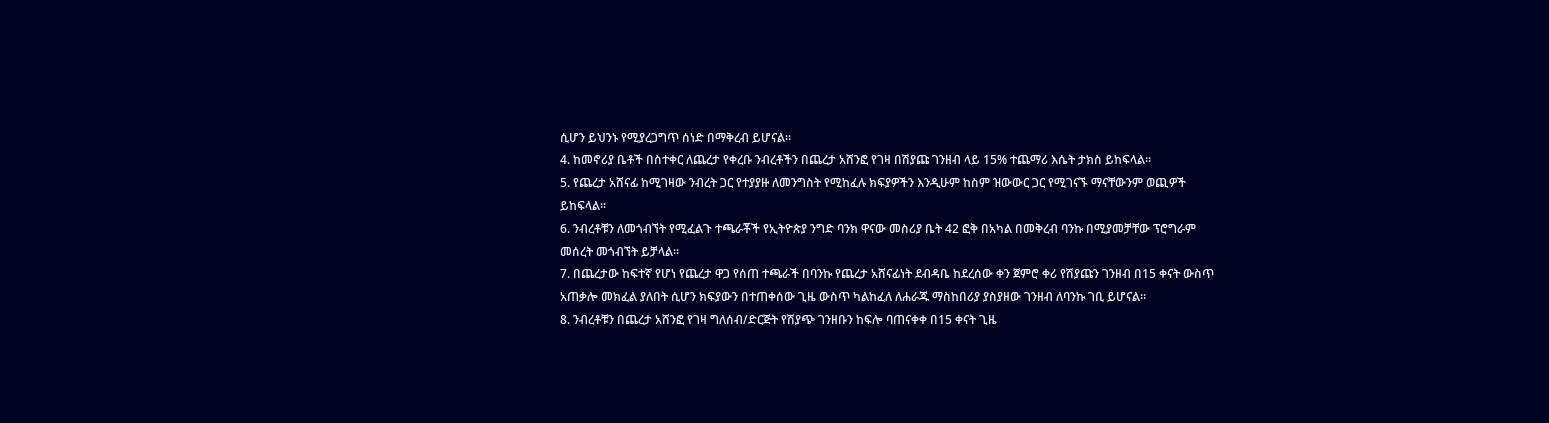ሲሆን ይህንኑ የሚያረጋግጥ ሰነድ በማቅረብ ይሆናል።
4. ከመኖሪያ ቤቶች በስተቀር ለጨረታ የቀረቡ ንብረቶችን በጨረታ አሸንፎ የገዛ በሽያጩ ገንዘብ ላይ 15% ተጨማሪ እሴት ታክስ ይከፍላል።
5. የጨረታ አሸናፊ ከሚገዛው ንብረት ጋር የተያያዙ ለመንግስት የሚከፈሉ ክፍያዎችን እንዲሁም ከስም ዝውውር ጋር የሚገናኙ ማናቸውንም ወጪዎች ይከፍላል።
6. ንብረቶቹን ለመጎብኘት የሚፈልጉ ተጫራቾች የኢትዮጵያ ንግድ ባንክ ዋናው መስሪያ ቤት 42 ፎቅ በአካል በመቅረብ ባንኩ በሚያመቻቸው ፕሮግራም መሰረት መጎብኘት ይቻላል።
7. በጨረታው ከፍተኛ የሆነ የጨረታ ዋጋ የሰጠ ተጫራች በባንኩ የጨረታ አሸናፊነት ደብዳቤ ከደረሰው ቀን ጀምሮ ቀሪ የሽያጩን ገንዘብ በ15 ቀናት ውስጥ አጠቃሎ መክፈል ያለበት ሲሆን ክፍያውን በተጠቀሰው ጊዜ ውስጥ ካልከፈለ ለሐራጁ ማስከበሪያ ያስያዘው ገንዘብ ለባንኩ ገቢ ይሆናል።
8. ንብረቶቹን በጨረታ አሸንፎ የገዛ ግለሰብ/ድርጅት የሽያጭ ገንዘቡን ከፍሎ ባጠናቀቀ በ15 ቀናት ጊዜ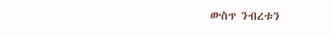ውስጥ ንብረቱን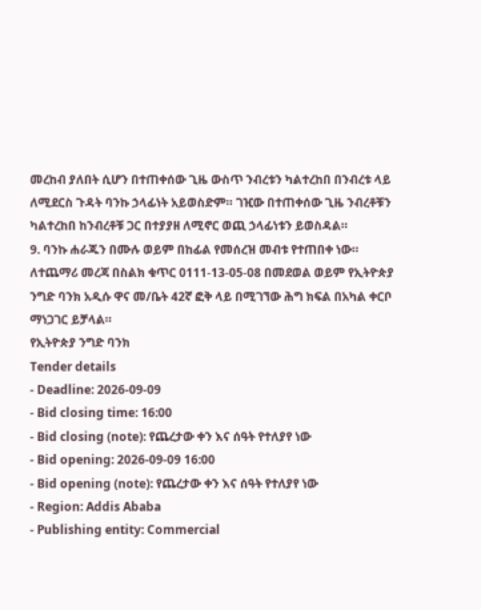መረከብ ያለበት ሲሆን በተጠቀሰው ጊዜ ውስጥ ንብረቱን ካልተረከበ በንብረቱ ላይ ለሚደርስ ጉዳት ባንኩ ኃላፊነት አይወስድም። ገዢው በተጠቀሰው ጊዜ ንብረቶቹን ካልተረከበ ከንብረቶቹ ጋር በተያያዘ ለሚኖር ወጪ ኃላፊነቱን ይወስዳል።
9. ባንኩ ሐራጁን በሙሉ ወይም በከፊል የመሰረዝ መብቱ የተጠበቀ ነው።
ለተጨማሪ መረጃ በስልክ ቁጥር 0111-13-05-08 በመደወል ወይም የኢትዮጵያ ንግድ ባንክ አዲሱ ዋና መ/ቤት 42ኛ ፎቅ ላይ በሚገኘው ሕግ ክፍል በአካል ቀርቦ ማነጋገር ይቻላል።
የኢትዮጵያ ንግድ ባንክ
Tender details
- Deadline: 2026-09-09
- Bid closing time: 16:00
- Bid closing (note): የጨረታው ቀን እና ሰዓት የተለያየ ነው
- Bid opening: 2026-09-09 16:00
- Bid opening (note): የጨረታው ቀን እና ሰዓት የተለያየ ነው
- Region: Addis Ababa
- Publishing entity: Commercial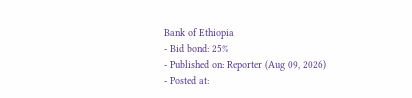Bank of Ethiopia
- Bid bond: 25%
- Published on: Reporter (Aug 09, 2026)
- Posted at: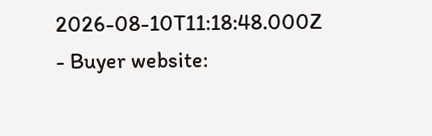2026-08-10T11:18:48.000Z
- Buyer website: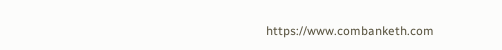https://www.combanketh.com